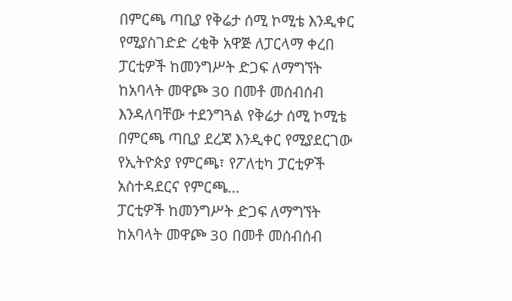በምርጫ ጣቢያ የቅሬታ ሰሚ ኮሚቴ እንዲቀር የሚያስገድድ ረቂቅ አዋጅ ለፓርላማ ቀረበ
ፓርቲዎች ከመንግሥት ድጋፍ ለማግኘት ከአባላት መዋጮ 30 በመቶ መሰብሰብ እንዳለባቸው ተደንግጓል የቅሬታ ሰሚ ኮሚቴ በምርጫ ጣቢያ ደረጃ እንዲቀር የሚያደርገው የኢትዮጵያ የምርጫ፣ የፖለቲካ ፓርቲዎች አስተዳደርና የምርጫ...
ፓርቲዎች ከመንግሥት ድጋፍ ለማግኘት ከአባላት መዋጮ 30 በመቶ መሰብሰብ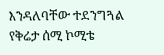እንዳለባቸው ተደንግጓል የቅሬታ ሰሚ ኮሚቴ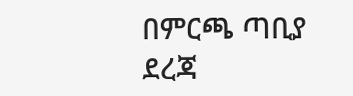በምርጫ ጣቢያ ደረጃ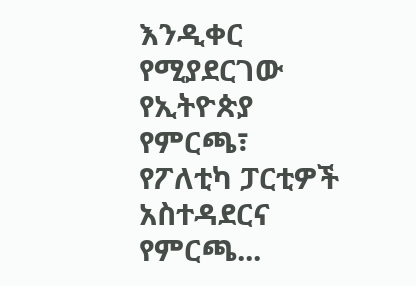እንዲቀር የሚያደርገው የኢትዮጵያ የምርጫ፣ የፖለቲካ ፓርቲዎች አስተዳደርና የምርጫ...